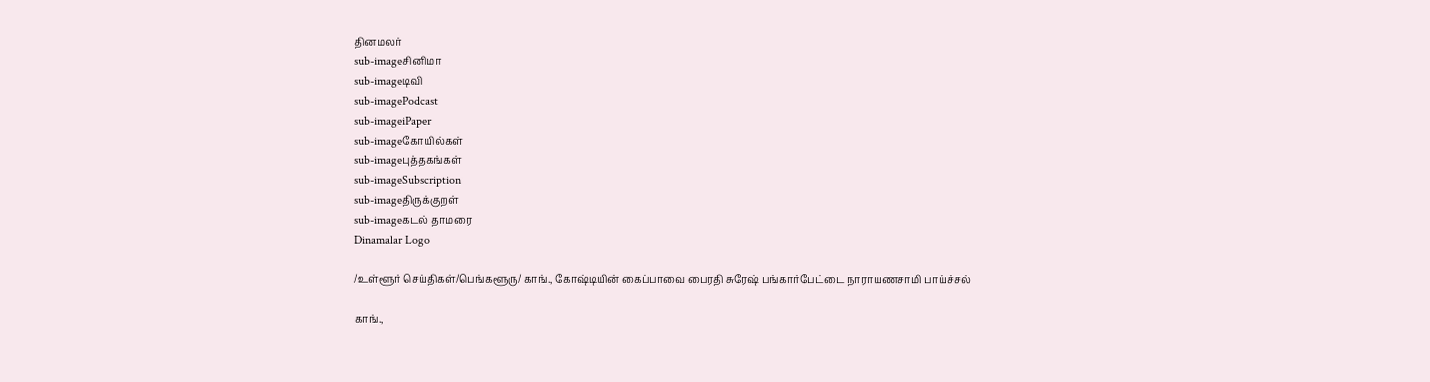தினமலர்
sub-imageசினிமா
sub-imageடிவி
sub-imagePodcast
sub-imageiPaper
sub-imageகோயில்கள்
sub-imageபுத்தகங்கள்
sub-imageSubscription
sub-imageதிருக்குறள்
sub-imageகடல் தாமரை
Dinamalar Logo

/உள்ளூர் செய்திகள்/பெங்களூரு/ காங்., கோஷ்டியின் கைப்பாவை பைரதி சுரேஷ் பங்கார்பேட்டை நாராயணசாமி பாய்ச்சல்

காங்.,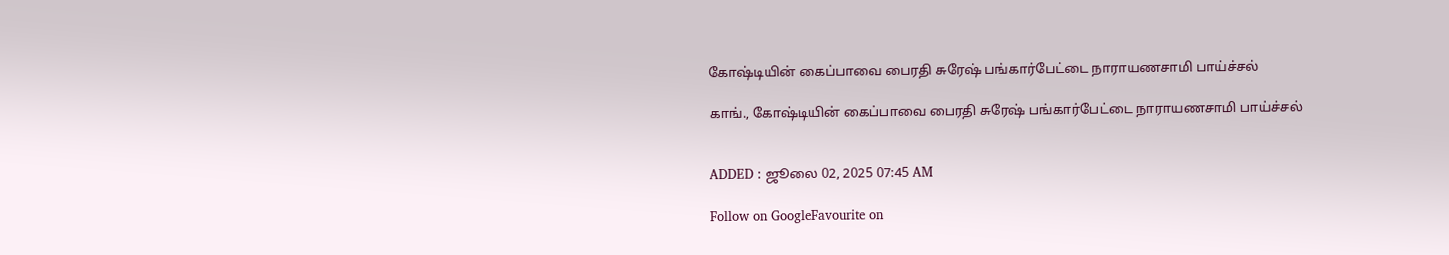கோஷ்டியின் கைப்பாவை பைரதி சுரேஷ் பங்கார்பேட்டை நாராயணசாமி பாய்ச்சல்

காங்., கோஷ்டியின் கைப்பாவை பைரதி சுரேஷ் பங்கார்பேட்டை நாராயணசாமி பாய்ச்சல்


ADDED : ஜூலை 02, 2025 07:45 AM

Follow on GoogleFavourite on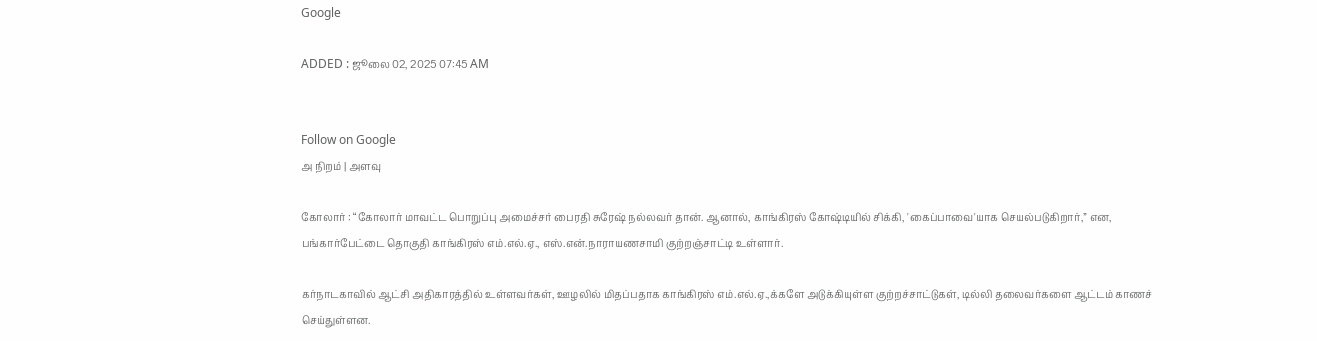Google

ADDED : ஜூலை 02, 2025 07:45 AM


Follow on Google
அ நிறம் | அளவு

கோலார் : “கோலார் மாவட்ட பொறுப்பு அமைச்சர் பைரதி சுரேஷ் நல்லவர் தான். ஆனால், காங்கிரஸ் கோஷ்டியில் சிக்கி, 'கைப்பாவை'யாக செயல்படுகிறார்,” என, பங்கார்பேட்டை தொகுதி காங்கிரஸ் எம்.எல்.ஏ., எஸ்.என்.நாராயணசாமி குற்றஞ்சாட்டி உள்ளார்.

கர்நாடகாவில் ஆட்சி அதிகாரத்தில் உள்ளவர்கள், ஊழலில் மிதப்பதாக காங்கிரஸ் எம்.எல்.ஏ.,க்களே அடுக்கியுள்ள குற்றச்சாட்டுகள், டில்லி தலைவர்களை ஆட்டம் காணச் செய்துள்ளன.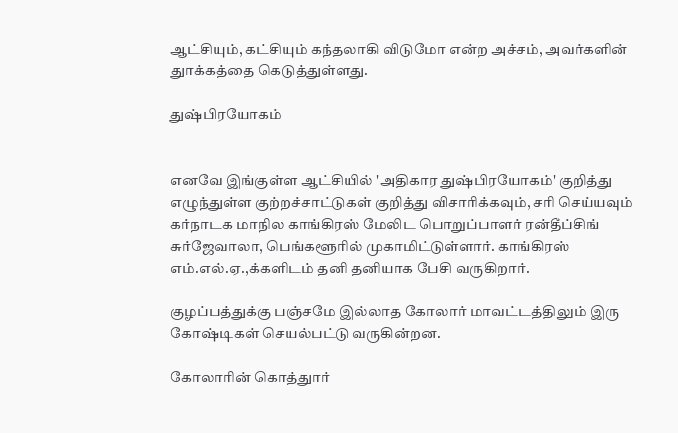ஆட்சியும், கட்சியும் கந்தலாகி விடுமோ என்ற அச்சம், அவர்களின் துாக்கத்தை கெடுத்துள்ளது.

துஷ்பிரயோகம்


எனவே இங்குள்ள ஆட்சியில் 'அதிகார துஷ்பிரயோகம்' குறித்து எழுந்துள்ள குற்றச்சாட்டுகள் குறித்து விசாரிக்கவும், சரி செய்யவும் கர்நாடக மாநில காங்கிரஸ் மேலிட பொறுப்பாளர் ரன்தீப்சிங் சுர்ஜேவாலா, பெங்களூரில் முகாமிட்டுள்ளார். காங்கிரஸ் எம்.எல்.ஏ.,க்களிடம் தனி தனியாக பேசி வருகிறார்.

குழப்பத்துக்கு பஞ்சமே இல்லாத கோலார் மாவட்டத்திலும் இரு கோஷ்டிகள் செயல்பட்டு வருகின்றன.

கோலாரின் கொத்துார்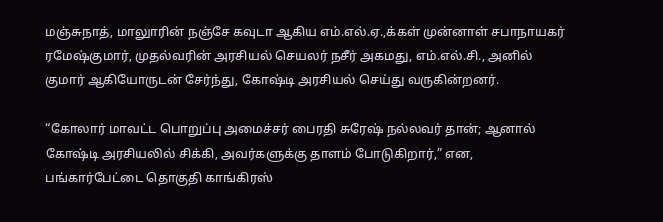மஞ்சுநாத், மாலுாரின் நஞ்சே கவுடா ஆகிய எம்.எல்.ஏ.,க்கள் முன்னாள் சபாநாயகர் ரமேஷ்குமார், முதல்வரின் அரசியல் செயலர் நசீர் அகமது, எம்.எல்.சி., அனில் குமார் ஆகியோருடன் சேர்ந்து, கோஷ்டி அரசியல் செய்து வருகின்றனர்.

“கோலார் மாவட்ட பொறுப்பு அமைச்சர் பைரதி சுரேஷ் நல்லவர் தான்; ஆனால் கோஷ்டி அரசியலில் சிக்கி, அவர்களுக்கு தாளம் போடுகிறார்,” என, பங்கார்பேட்டை தொகுதி காங்கிரஸ்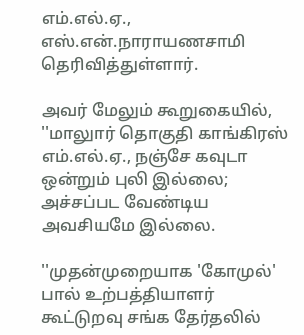எம்.எல்.ஏ., எஸ்.என்.நாராயணசாமி தெரிவித்துள்ளார்.

அவர் மேலும் கூறுகையில், ''மாலுார் தொகுதி காங்கிரஸ் எம்.எல்.ஏ., நஞ்சே கவுடா ஒன்றும் புலி இல்லை; அச்சப்பட வேண்டிய அவசியமே இல்லை.

''முதன்முறையாக 'கோமுல்' பால் உற்பத்தியாளர் கூட்டுறவு சங்க தேர்தலில்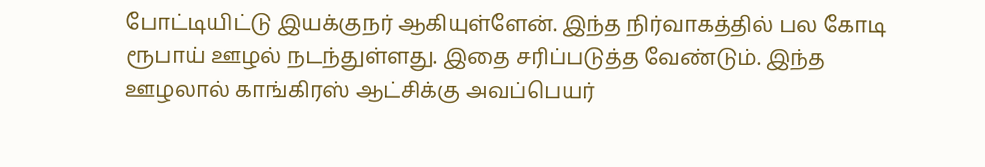போட்டியிட்டு இயக்குநர் ஆகியுள்ளேன். இந்த நிர்வாகத்தில் பல கோடி ரூபாய் ஊழல் நடந்துள்ளது. இதை சரிப்படுத்த வேண்டும். இந்த ஊழலால் காங்கிரஸ் ஆட்சிக்கு அவப்பெயர்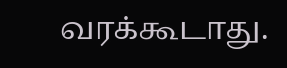வரக்கூடாது.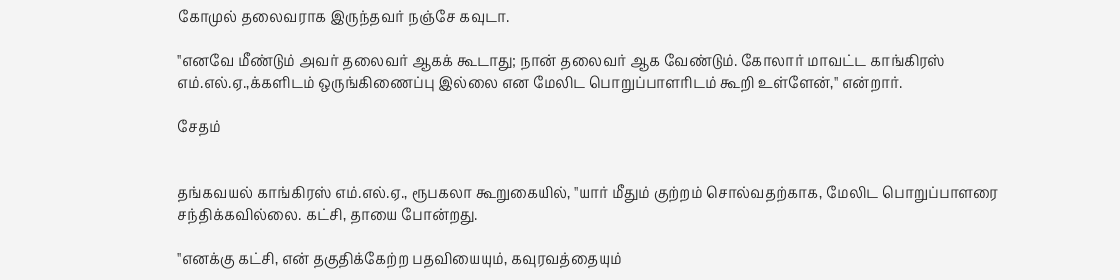கோமுல் தலைவராக இருந்தவர் நஞ்சே கவுடா.

''எனவே மீண்டும் அவர் தலைவர் ஆகக் கூடாது; நான் தலைவர் ஆக வேண்டும். கோலார் மாவட்ட காங்கிரஸ் எம்.எல்.ஏ.,க்களிடம் ஒருங்கிணைப்பு இல்லை என மேலிட பொறுப்பாளரிடம் கூறி உள்ளேன்,'' என்றார்.

சேதம்


தங்கவயல் காங்கிரஸ் எம்.எல்.ஏ., ரூபகலா கூறுகையில், ''யார் மீதும் குற்றம் சொல்வதற்காக, மேலிட பொறுப்பாளரை சந்திக்கவில்லை. கட்சி, தாயை போன்றது.

''எனக்கு கட்சி, என் தகுதிக்கேற்ற பதவியையும், கவுரவத்தையும்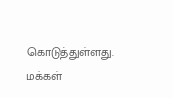கொடுத்துள்ளது. மக்கள்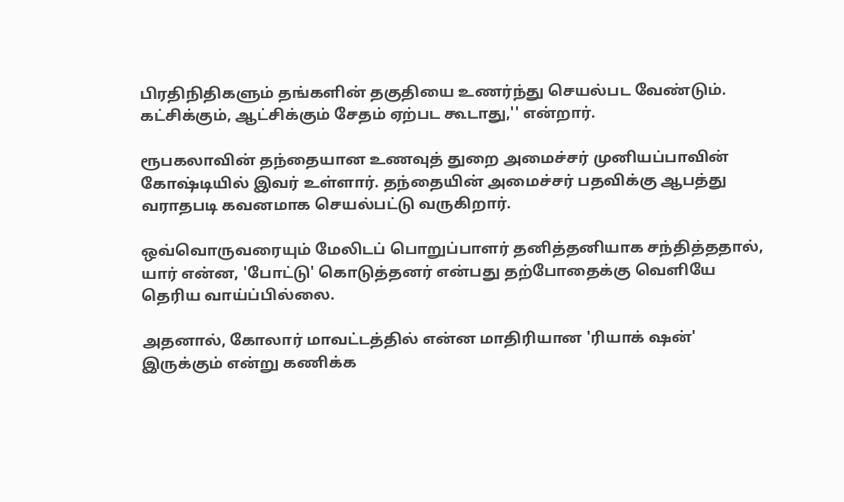பிரதிநிதிகளும் தங்களின் தகுதியை உணர்ந்து செயல்பட வேண்டும். கட்சிக்கும், ஆட்சிக்கும் சேதம் ஏற்பட கூடாது,'' என்றார்.

ரூபகலாவின் தந்தையான உணவுத் துறை அமைச்சர் முனியப்பாவின் கோஷ்டியில் இவர் உள்ளார். தந்தையின் அமைச்சர் பதவிக்கு ஆபத்து வராதபடி கவனமாக செயல்பட்டு வருகிறார்.

ஒவ்வொருவரையும் மேலிடப் பொறுப்பாளர் தனித்தனியாக சந்தித்ததால், யார் என்ன, 'போட்டு' கொடுத்தனர் என்பது தற்போதைக்கு வெளியே தெரிய வாய்ப்பில்லை.

அதனால், கோலார் மாவட்டத்தில் என்ன மாதிரியான 'ரியாக் ஷன்' இருக்கும் என்று கணிக்க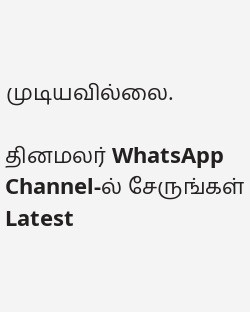முடியவில்லை.

தினமலர் WhatsApp Channel-ல் சேருங்கள்
Latest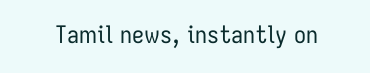Tamil news, instantly on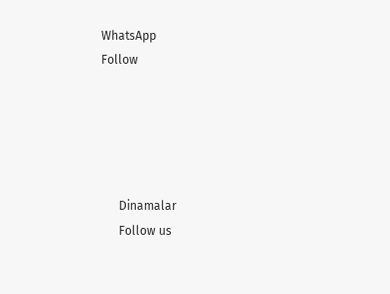WhatsApp
Follow





      Dinamalar
      Follow us